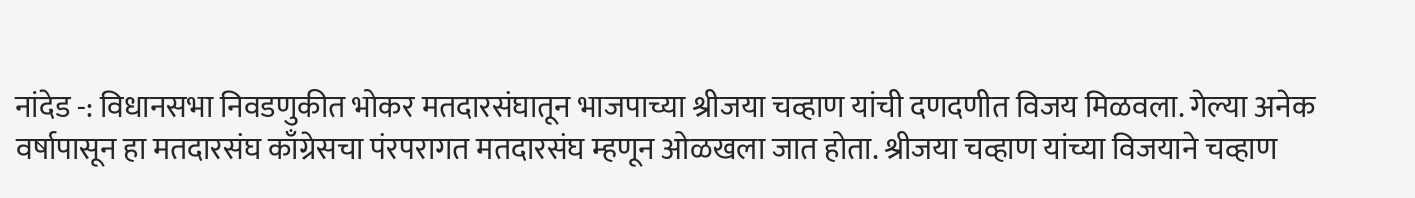नांदेड -: विधानसभा निवडणुकीत भोकर मतदारसंघातून भाजपाच्या श्रीजया चव्हाण यांची दणदणीत विजय मिळवला. गेल्या अनेक वर्षापासून हा मतदारसंघ काँग्रेसचा पंरपरागत मतदारसंघ म्हणून ओळखला जात होता. श्रीजया चव्हाण यांच्या विजयाने चव्हाण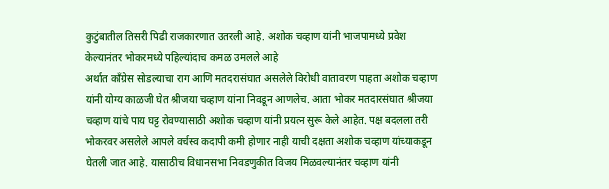कुटुंबातील तिसरी पिढी राजकारणात उतरली आहे. अशोक चव्हाण यांनी भाजपामध्ये प्रवेश केल्यानंतर भोकरमध्ये पहिल्यांदाच कमळ उमलले आहे
अर्थात काँग्रेस सोडल्याचा राग आणि मतदरासंघात असलेले विरोधी वातावरण पाहता अशोक चव्हाण यांनी योग्य काळजी घेत श्रीजया चव्हाण यांना निवडून आणलेच. आता भोकर मतदारसंघात श्रीजया चव्हाण यांचे पाय घट्ट रोवण्यासाठी अशोक चव्हाण यांनी प्रयत्न सुरू केले आहेत. पक्ष बदलला तरी भोकरवर असलेले आपले वर्चस्व कदापी कमी होणार नाही याची दक्षता अशोक चव्हाण यांच्याकडून घेतली जात आहे. यासाठीच विधानसभा निवडणुकीत विजय मिळवल्यानंतर चव्हाण यांनी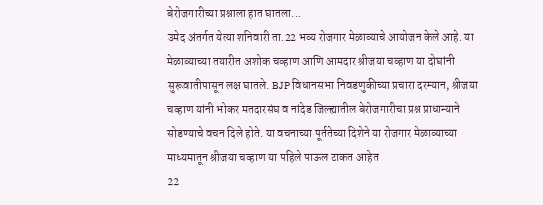बेरोजगारीच्या प्रश्नाला हात घातला...
उमेद अंतर्गत येत्या शनिवारी ता.22 भव्य रोजगार मेळाव्याचे आयोजन केले आहे. या मेळाव्याच्या तयारीत अशोक चव्हाण आणि आमदार श्रीजया चव्हाण या दोघांनी सुरूवातीपासून लक्ष घातले. BJP विधानसभा निवडणुकीच्या प्रचारा दरम्यान, श्रीजया चव्हाण यांनी भोकर मतदारसंघ व नांदेड जिल्ह्यातील बेरोजगारीचा प्रश्न प्राधान्याने सोडण्याचे वचन दिले होते. या वचनाच्या पूर्ततेच्या दिशेने या रोजगार मेळाव्याच्या माध्यमातून श्रीजया चव्हाण या पहिले पाऊल टाकत आहेत
22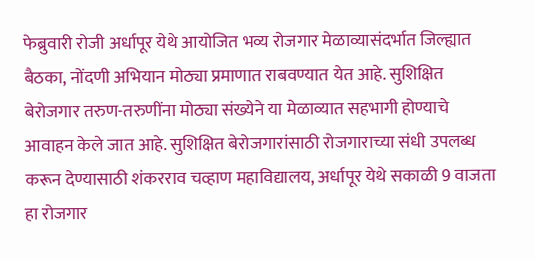फेब्रुवारी रोजी अर्धापूर येथे आयोजित भव्य रोजगार मेळाव्यासंदर्भात जिल्ह्यात बैठका, नोंदणी अभियान मोठ्या प्रमाणात राबवण्यात येत आहे. सुशिक्षित बेरोजगार तरुण-तरुणींना मोठ्या संख्येने या मेळाव्यात सहभागी होण्याचे आवाहन केले जात आहे. सुशिक्षित बेरोजगारांसाठी रोजगाराच्या संधी उपलब्ध करून देण्यासाठी शंकरराव चव्हाण महाविद्यालय, अर्धापूर येथे सकाळी 9 वाजता हा रोजगार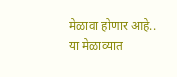मेळावा होणार आहे..
या मेळाव्यात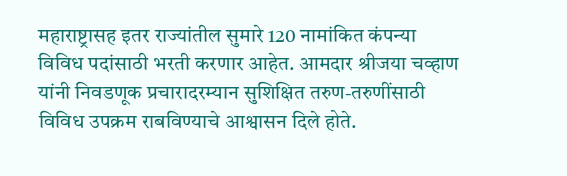महाराष्ट्रासह इतर राज्यांतील सुमारे 120 नामांकित कंपन्या विविध पदांसाठी भरती करणार आहेत. आमदार श्रीजया चव्हाण यांनी निवडणूक प्रचारादरम्यान सुशिक्षित तरुण-तरुणींसाठी विविध उपक्रम राबविण्याचे आश्वासन दिले होते.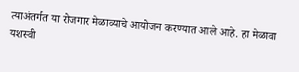त्याअंतर्गत या रोजगार मेळाव्याचे आयोजन करण्यात आले आहे. हा मेळावा यशस्वी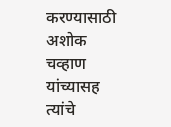करण्यासाठी अशोक चव्हाण यांच्यासह त्यांचे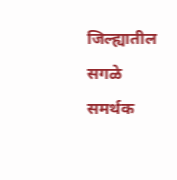जिल्ह्यातील सगळे समर्थक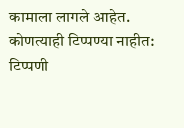कामाला लागले आहेत.
कोणत्याही टिप्पण्या नाहीत:
टिप्पणी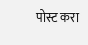पोस्ट करा